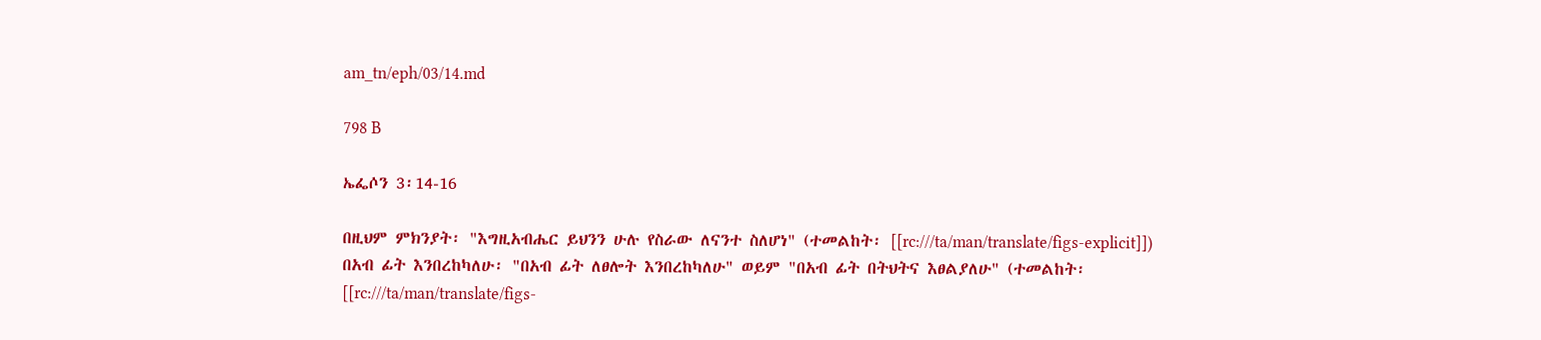am_tn/eph/03/14.md

798 B

ኤፌሶን 3፡14-16

በዚህም ምክንያት፡ "እግዚአብሔር ይህንን ሁሉ የስራው ለናንተ ስለሆነ" (ተመልከት፡ [[rc:///ta/man/translate/figs-explicit]]) በአብ ፊት እንበረከካለሁ፡ "በአብ ፊት ለፀሎት እንበረከካለሁ" ወይም "በአብ ፊት በትህትና እፀልያለሁ" (ተመልከት፡ [[rc:///ta/man/translate/figs-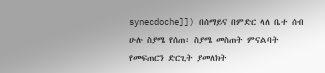synecdoche]]) በሰማይና በምድር ላለ ቤተ ሰብ ሁሉ ስያሜ የሰጠ፡ ስያሜ መስጠት ምናልባት የመፍጠርን ድርጊት ያመለክት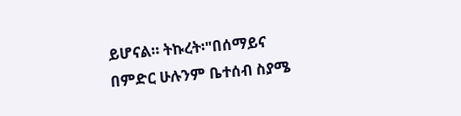ይሆናል። ትኩረት፡"በሰማይና በምድር ሁሉንም ቤተሰብ ስያሜ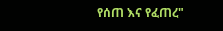የሰጠ እና የፈጠረ"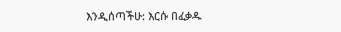እንዲሰጣችሁ: እርሱ በፈቃዱ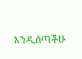እንዲሰጣችሁ